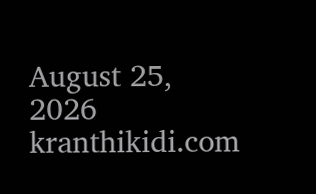August 25, 2026
kranthikidi.com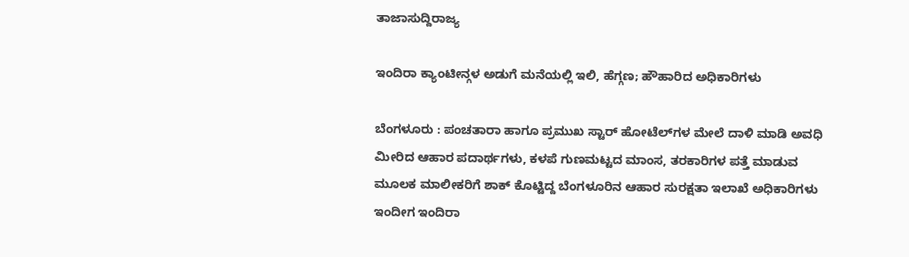ತಾಜಾಸುದ್ದಿರಾಜ್ಯ

ಇಂದಿರಾ ಕ್ಯಾಂಟೀನ್ಗಳ ಅಡುಗೆ ಮನೆಯಲ್ಲಿ ಇಲಿ, ಹೆಗ್ಗಣ; ಹೌಹಾರಿದ ಅಧಿಕಾರಿಗಳು

ಬೆಂಗಳೂರು : ಪಂಚತಾರಾ ಹಾಗೂ ಪ್ರಮುಖ ಸ್ಟಾರ್ ಹೋಟೆಲ್‌ಗಳ ಮೇಲೆ ದಾಳಿ ಮಾಡಿ ಅವಧಿ ಮೀರಿದ ಆಹಾರ ಪದಾರ್ಥಗಳು, ಕಳಪೆ ಗುಣಮಟ್ಟದ ಮಾಂಸ, ತರಕಾರಿಗಳ ಪತ್ತೆ ಮಾಡುವ ಮೂಲಕ ಮಾಲೀಕರಿಗೆ ಶಾಕ್ ಕೊಟ್ಟಿದ್ದ ಬೆಂಗಳೂರಿನ ಆಹಾರ ಸುರಕ್ಷತಾ ಇಲಾಖೆ ಅಧಿಕಾರಿಗಳು ಇಂದೀಗ ಇಂದಿರಾ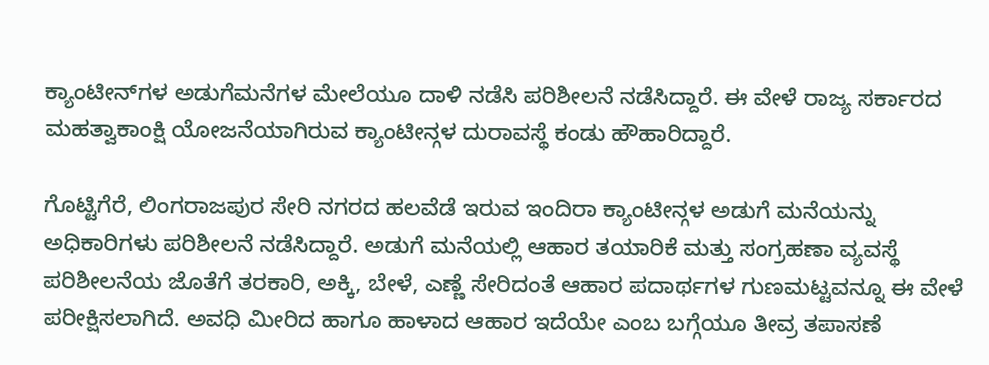ಕ್ಯಾಂಟೀನ್‌ಗಳ ಅಡುಗೆಮನೆಗಳ ಮೇಲೆಯೂ ದಾಳಿ ನಡೆಸಿ ಪರಿಶೀಲನೆ ನಡೆಸಿದ್ದಾರೆ. ಈ ವೇಳೆ ರಾಜ್ಯ ಸರ್ಕಾರದ ಮಹತ್ವಾಕಾಂಕ್ಷಿ ಯೋಜನೆಯಾಗಿರುವ ಕ್ಯಾಂಟೀನ್ಗಳ ದುರಾವಸ್ಥೆ ಕಂಡು ಹೌಹಾರಿದ್ದಾರೆ.

ಗೊಟ್ಟಿಗೆರೆ, ಲಿಂಗರಾಜಪುರ ಸೇರಿ ನಗರದ ಹಲವೆಡೆ ಇರುವ ಇಂದಿರಾ ಕ್ಯಾಂಟೀನ್ಗಳ ಅಡುಗೆ ಮನೆಯನ್ನು ಅಧಿಕಾರಿಗಳು ಪರಿಶೀಲನೆ ನಡೆಸಿದ್ದಾರೆ. ಅಡುಗೆ ಮನೆಯಲ್ಲಿ ಆಹಾರ ತಯಾರಿಕೆ ಮತ್ತು ಸಂಗ್ರಹಣಾ ವ್ಯವಸ್ಥೆ ಪರಿಶೀಲನೆಯ ಜೊತೆಗೆ ತರಕಾರಿ, ಅಕ್ಕಿ, ಬೇಳೆ, ಎಣ್ಣೆ ಸೇರಿದಂತೆ ಆಹಾರ ಪದಾರ್ಥಗಳ ಗುಣಮಟ್ಟವನ್ನೂ ಈ ವೇಳೆ ಪರೀಕ್ಷಿಸಲಾಗಿದೆ. ಅವಧಿ ಮೀರಿದ ಹಾಗೂ ಹಾಳಾದ ಆಹಾರ ಇದೆಯೇ ಎಂಬ ಬಗ್ಗೆಯೂ ತೀವ್ರ ತಪಾಸಣೆ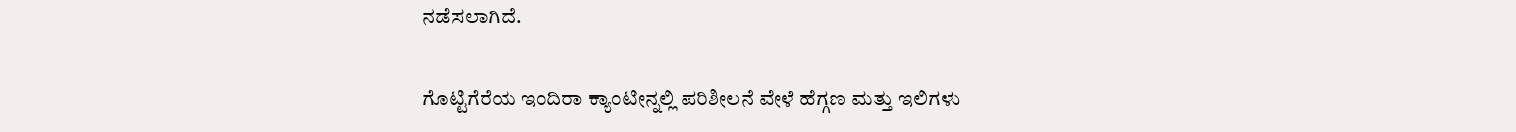ನಡೆಸಲಾಗಿದೆ.

ಗೊಟ್ಟಿಗೆರೆಯ ಇಂದಿರಾ ಕ್ಯಾಂಟೀನ್ನಲ್ಲಿ ಪರಿಶೀಲನೆ ವೇಳೆ ಹೆಗ್ಗಣ ಮತ್ತು ಇಲಿಗಳು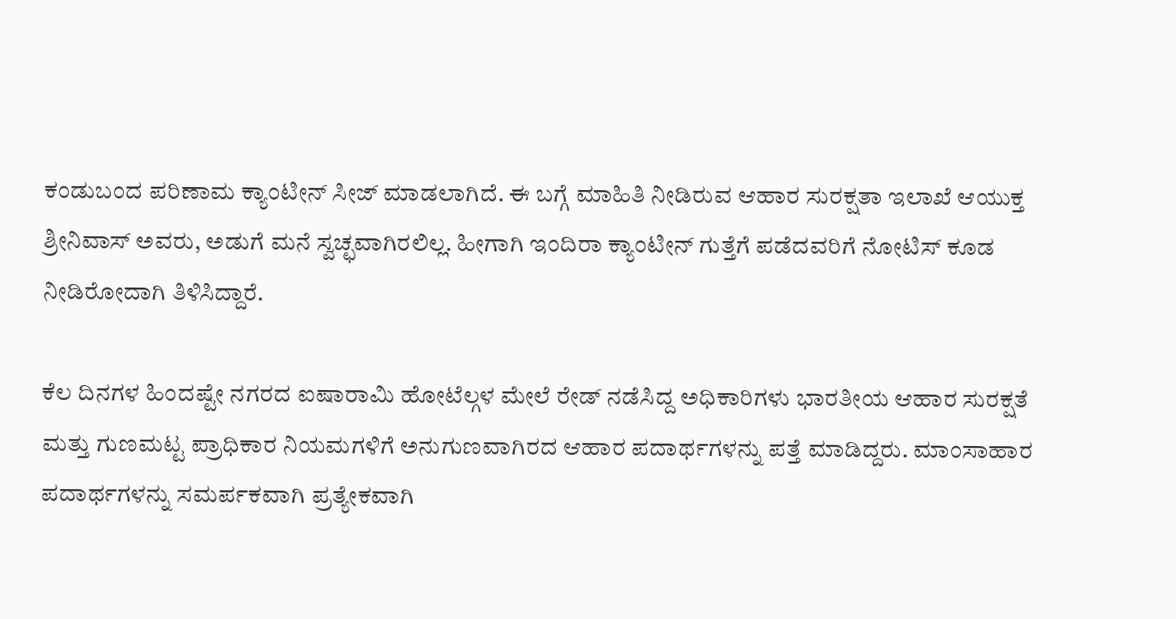ಕಂಡುಬಂದ ಪರಿಣಾಮ ಕ್ಯಾಂಟೀನ್ ಸೀಜ್ ಮಾಡಲಾಗಿದೆ. ಈ ಬಗ್ಗೆ ಮಾಹಿತಿ ನೀಡಿರುವ ಆಹಾರ ಸುರಕ್ಷತಾ ಇಲಾಖೆ ಆಯುಕ್ತ ಶ್ರೀನಿವಾಸ್ ಅವರು, ಅಡುಗೆ ಮನೆ ಸ್ವಚ್ಛವಾಗಿರಲಿಲ್ಲ. ಹೀಗಾಗಿ ಇಂದಿರಾ ಕ್ಯಾಂಟೀನ್ ಗುತ್ತೆಗೆ ಪಡೆದವರಿಗೆ ನೋಟಿಸ್ ಕೂಡ ನೀಡಿರೋದಾಗಿ ತಿಳಿಸಿದ್ದಾರೆ.

ಕೆಲ ದಿನಗಳ ಹಿಂದಷ್ಟೇ ನಗರದ ಐಷಾರಾಮಿ ಹೋಟೆಲ್ಗಳ ಮೇಲೆ ರೇಡ್ ನಡೆಸಿದ್ದ ಅಧಿಕಾರಿಗಳು ಭಾರತೀಯ ಆಹಾರ ಸುರಕ್ಷತೆ ಮತ್ತು ಗುಣಮಟ್ಟ ಪ್ರಾಧಿಕಾರ ನಿಯಮಗಳಿಗೆ ಅನುಗುಣವಾಗಿರದ ಆಹಾರ ಪದಾರ್ಥಗಳನ್ನು ಪತ್ತೆ ಮಾಡಿದ್ದರು. ಮಾಂಸಾಹಾರ ಪದಾರ್ಥಗಳನ್ನು ಸಮರ್ಪಕವಾಗಿ ಪ್ರತ್ಯೇಕವಾಗಿ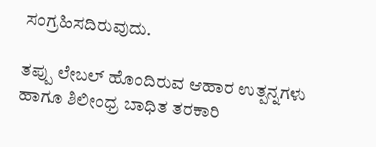ಸಂಗ್ರಹಿಸದಿರುವುದು.

ತಪ್ಪು ಲೇಬಲ್ ಹೊಂದಿರುವ ಆಹಾರ ಉತ್ಪನ್ನಗಳು ಹಾಗೂ ಶಿಲೀಂಧ್ರ ಬಾಧಿತ ತರಕಾರಿ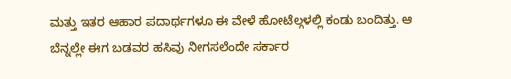ಮತ್ತು ಇತರ ಆಹಾರ ಪದಾರ್ಥಗಳೂ ಈ ವೇಳೆ ಹೋಟೆಲ್ಗಳಲ್ಲಿ ಕಂಡು ಬಂದಿತ್ತು. ಆ ಬೆನ್ನಲ್ಲೇ ಈಗ ಬಡವರ ಹಸಿವು ನೀಗಸಲೆಂದೇ ಸರ್ಕಾರ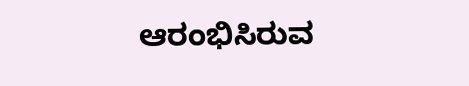ಆರಂಭಿಸಿರುವ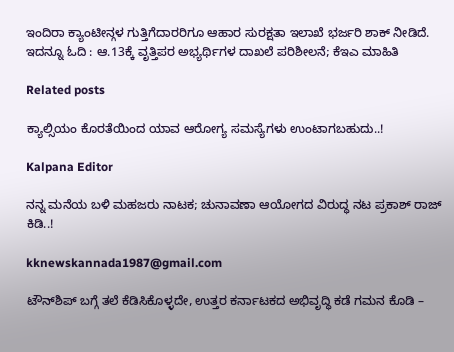ಇಂದಿರಾ ಕ್ಯಾಂಟೀನ್ಗಳ ಗುತ್ತಿಗೆದಾರರಿಗೂ ಆಹಾರ ಸುರಕ್ಷತಾ ಇಲಾಖೆ ಭರ್ಜರಿ ಶಾಕ್ ನೀಡಿದೆ. ಇದನ್ನೂ ಓದಿ : ಆ.13ಕ್ಕೆ ವೃತ್ತಿಪರ ಅಭ್ಯರ್ಥಿಗಳ ದಾಖಲೆ ಪರಿಶೀಲನೆ; ಕೆಇಎ ಮಾಹಿತಿ

Related posts

ಕ್ಯಾಲ್ಸಿಯಂ ಕೊರತೆಯಿಂದ ಯಾವ ಆರೋಗ್ಯ ಸಮಸ್ಯೆಗಳು ಉಂಟಾಗಬಹುದು..!

Kalpana Editor

ನನ್ನ ಮನೆಯ ಬಳಿ ಮಹಜರು ನಾಟಕ; ಚುನಾವಣಾ ಆಯೋಗದ ವಿರುದ್ಧ ನಟ ಪ್ರಕಾಶ್‌ ರಾಜ್‌ ಕಿಡಿ..!

kknewskannada1987@gmail.com

ಟೌನ್‍ಶಿಪ್ ಬಗ್ಗೆ ತಲೆ ಕೆಡಿಸಿಕೊಳ್ಳದೇ, ಉತ್ತರ ಕರ್ನಾಟಕದ ಅಭಿವೃದ್ಧಿ ಕಡೆ ಗಮನ ಕೊಡಿ –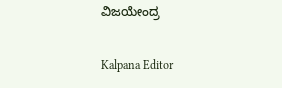ವಿಜಯೇಂದ್ರ

Kalpana Editor